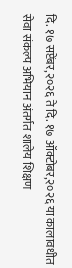दि. १७ सप्टेंबर,२०२६ ते दि. १७ ऑक्टोबर,२०२६ या कालावधीत सेवा संकल्प अभियान अंतर्गत शालेय शिक्षण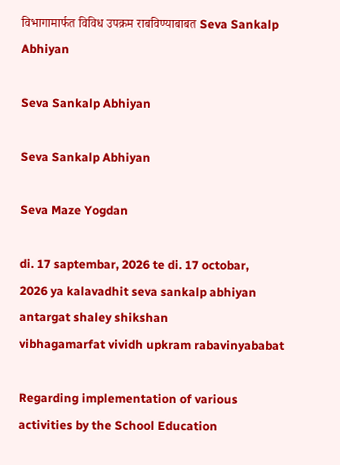विभागामार्फत विविध उपक्रम राबविण्याबाबत Seva Sankalp Abhiyan

Seva Sankalp Abhiyan

Seva Sankalp Abhiyan

Seva Maze Yogdan

di. 17 saptembar, 2026 te di. 17 octobar,
2026 ya kalavadhit seva sankalp abhiyan antargat shaley shikshan
vibhagamarfat vividh upkram rabavinyababat

Regarding implementation of various activities by the School Education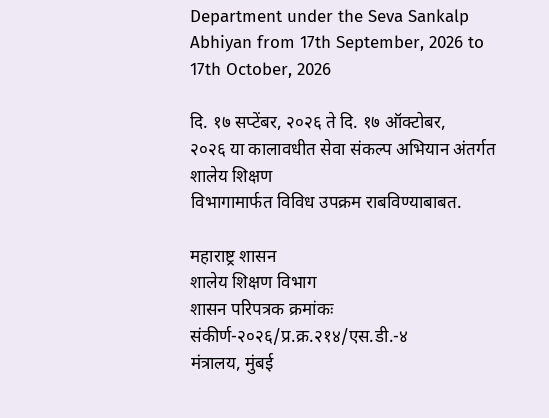Department under the Seva Sankalp Abhiyan from 17th September, 2026 to 17th October, 2026

दि. १७ सप्टेंबर, २०२६ ते दि. १७ ऑक्टोबर,
२०२६ या कालावधीत सेवा संकल्प अभियान अंतर्गत शालेय शिक्षण
विभागामार्फत विविध उपक्रम राबविण्याबाबत.

महाराष्ट्र शासन
शालेय शिक्षण विभाग
शासन परिपत्रक क्रमांकः संकीर्ण-२०२६/प्र.क्र.२१४/एस.डी.-४
मंत्रालय, मुंबई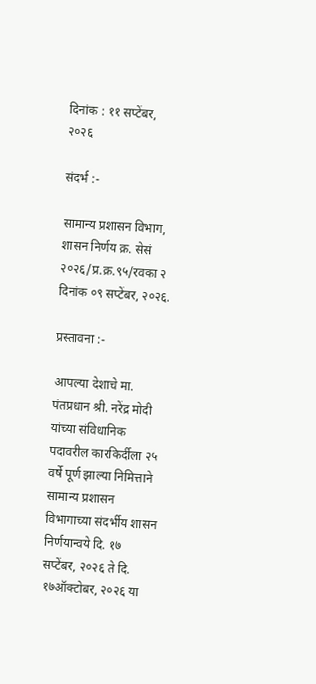दिनांक : ११ सप्टेंबर, २०२६

संदर्भ :-

सामान्य प्रशासन विभाग, शासन निर्णय क्र. सेसं २०२६/प्र.क्र.९५/रवका २ दिनांक ०९ सप्टेंबर, २०२६.

प्रस्तावना :-

आपल्या देशाचे मा. पंतप्रधान श्री. नरेंद्र मोदी यांच्या संविधानिक पदावरील कारकिर्दीला २५ वर्षे पूर्ण झाल्या निमित्ताने सामान्य प्रशासन विभागाच्या संदर्भीय शासन निर्णयान्वये दि. १७ सप्टेंबर, २०२६ ते दि. १७ऑक्टोबर, २०२६ या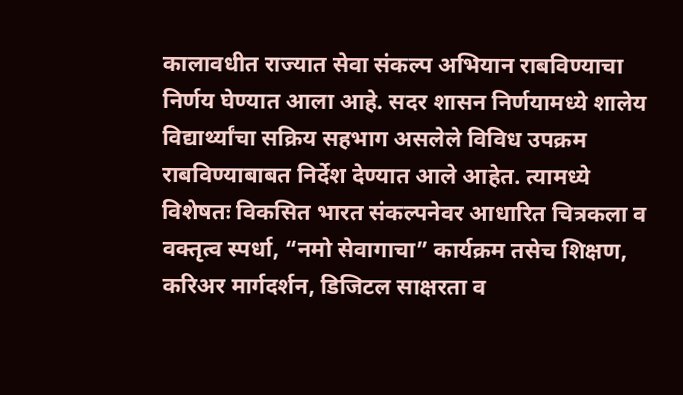कालावधीत राज्यात सेवा संकल्प अभियान राबविण्याचा निर्णय घेण्यात आला आहे. सदर शासन निर्णयामध्ये शालेय विद्यार्थ्यांचा सक्रिय सहभाग असलेले विविध उपक्रम राबविण्याबाबत निर्देश देण्यात आले आहेत. त्यामध्ये विशेषतः विकसित भारत संकल्पनेवर आधारित चित्रकला व वक्तृत्व स्पर्धा, “नमो सेवागाचा” कार्यक्रम तसेच शिक्षण, करिअर मार्गदर्शन, डिजिटल साक्षरता व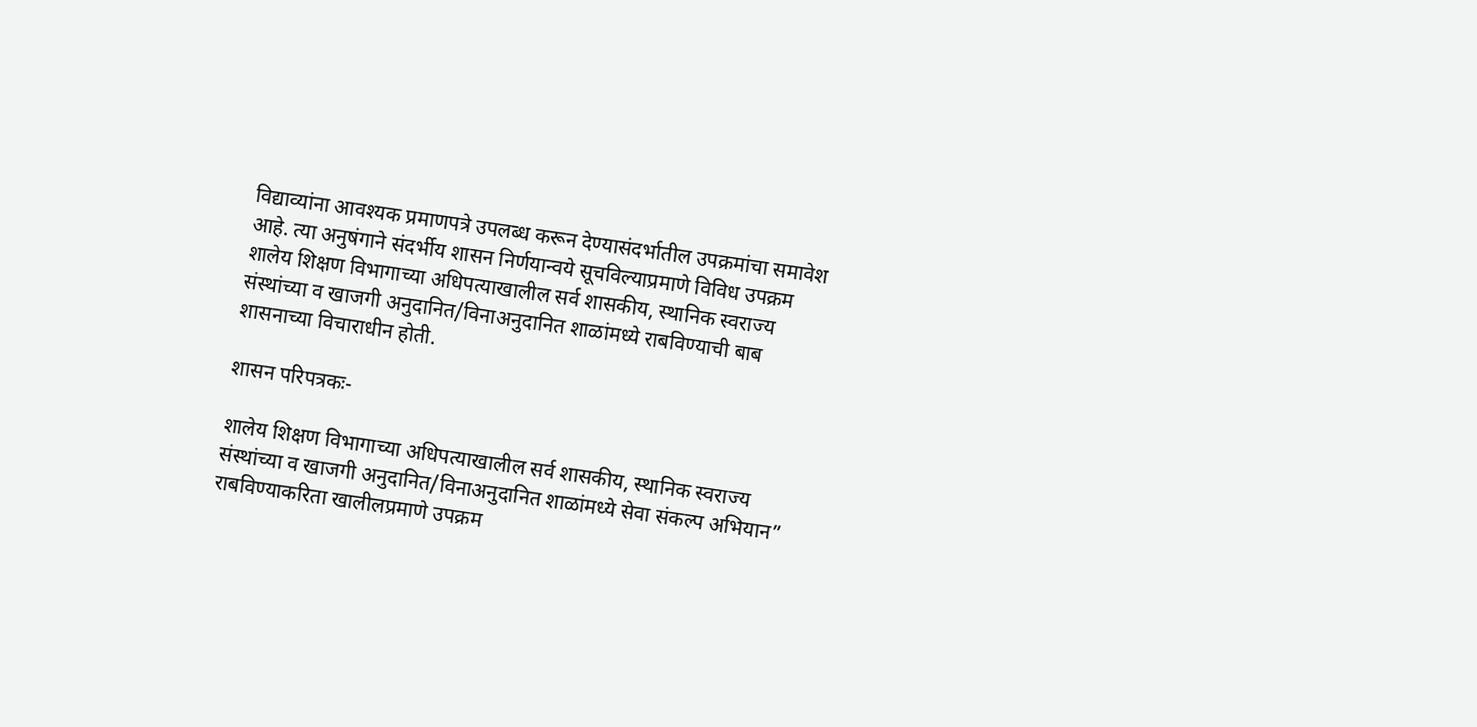विद्याव्यांना आवश्यक प्रमाणपत्रे उपलब्ध करून देण्यासंदर्भातील उपक्रमांचा समावेश आहे. त्या अनुषंगाने संदर्भीय शासन निर्णयान्वये सूचविल्याप्रमाणे विविध उपक्रम शालेय शिक्षण विभागाच्या अधिपत्याखालील सर्व शासकीय, स्थानिक स्वराज्य संस्थांच्या व खाजगी अनुदानित/विनाअनुदानित शाळांमध्ये राबविण्याची बाब शासनाच्या विचाराधीन होती.

शासन परिपत्रकः-

शालेय शिक्षण विभागाच्या अधिपत्याखालील सर्व शासकीय, स्थानिक स्वराज्य संस्थांच्या व खाजगी अनुदानित/विनाअनुदानित शाळांमध्ये सेवा संकल्प अभियान” राबविण्याकरिता खालीलप्रमाणे उपक्रम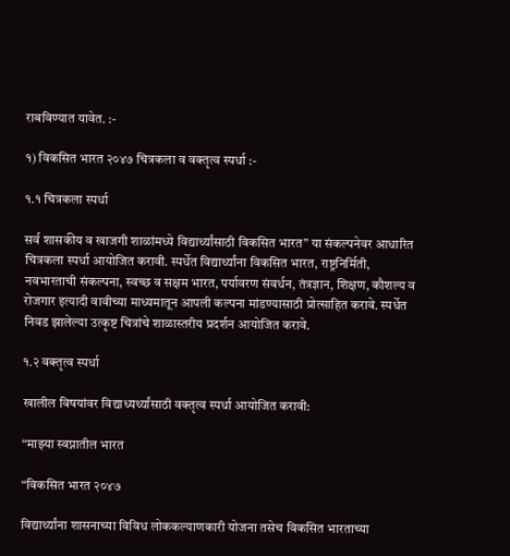राबविण्यात यावेत. :-

१) विकसित भारत २०४७ चित्रकला व वक्तृत्व स्पर्धा :-

१.१ चित्रकला स्पर्धा

सर्व शासकीय व खाजगी शाळांमध्ये विद्यार्थ्यांसाठी विकसित भारत” या संकल्पनेवर आधारित चित्रकला स्पर्धा आयोजित करावी. स्पर्धेत विद्यार्थ्यांना विकसित भारत, राष्ट्रनिर्मिती, नवभारताची संकल्पना, स्वच्छ व सक्षम भारत, पर्यावरण संवर्धन, तंत्रज्ञान, शिक्षण, कौशल्य व रोजगार इत्यादी वावीच्या माध्यमातून आपली कल्पना मांडण्यासाठी प्रोत्साहित करावे. स्पर्धेत निवड झालेल्या उत्कृष्ट चित्रांचे शाळास्तरीय प्रदर्शन आयोजित करावे.

१.२ वक्तृत्व स्पर्धा

खालील विषयांवर विद्याध्यर्थ्यांसाठी वक्तृत्व स्पर्धा आयोजित करावी:

“माझ्या स्वप्नातील भारत

“विकसित भारत २०४७

विद्यार्थ्यांना शासनाच्या विविध लोककल्याणकारी योजना तसेच विकसित भारताच्या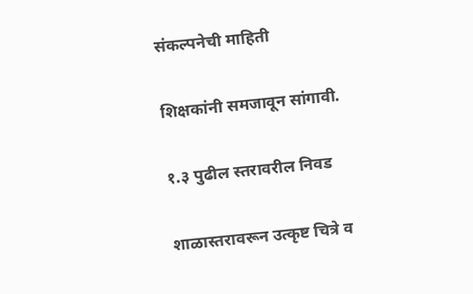संकल्पनेची माहिती

शिक्षकांनी समजावून सांगावी.

१.३ पुढील स्तरावरील निवड

शाळास्तरावरून उत्कृष्ट चित्रे व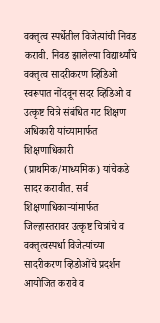वक्तृत्व स्पर्धेतील विजेत्यांची निवड करावी. निवड झालेल्या विद्यार्थ्यांचे वक्तृत्व सादरीकरण व्हिडिओ स्वरूपात नोंदवून सदर व्हिडिओ व उत्कृष्ट चित्रे संबंधित गट शिक्षण अधिकारी यांच्यामार्फत शिक्षणाधिकारी (प्राथमिक/माध्यमिक) यांचेकडे सादर करावीत. सर्व शिक्षणाधिकाऱ्यांमार्फत जिल्हास्तरावर उत्कृष्ट चित्रांचे व वक्तृत्वस्पर्धा विजेत्यांच्या सादरीकरण व्हिडोओंचे प्रदर्शन आयोजित करावे व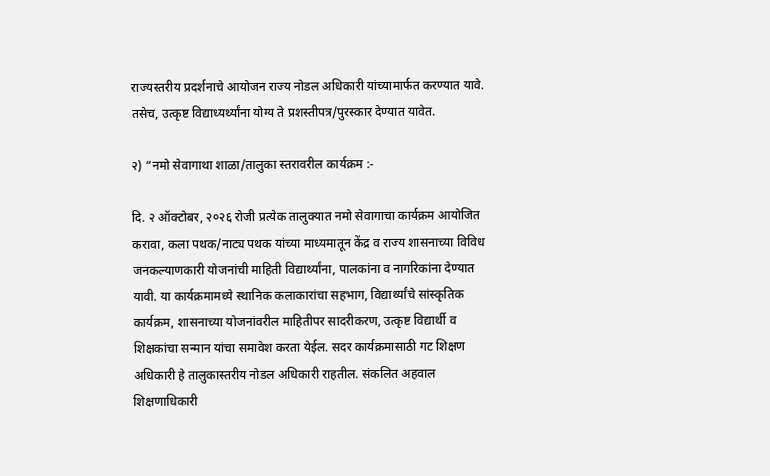राज्यस्तरीय प्रदर्शनाचे आयोजन राज्य नोडल अधिकारी यांच्यामार्फत करण्यात यावे. तसेच, उत्कृष्ट विद्याध्यर्थ्यांना योग्य ते प्रशस्तीपत्र/पुरस्कार देण्यात यावेत.

२) “नमो सेवागाथा शाळा/तालुका स्तरावरील कार्यक्रम :-

दि. २ ऑक्टोबर, २०२६ रोजी प्रत्येक तालुक्यात नमो सेवागाचा कार्यक्रम आयोजित करावा, कला पथक/नाट्य पथक यांच्या माध्यमातून केंद्र व राज्य शासनाच्या विविध जनकल्याणकारी योजनांची माहिती विद्यार्थ्यांना, पालकांना व नागरिकांना देण्यात यावी. या कार्यक्रमामध्ये स्थानिक कलाकारांचा सहभाग, विद्यार्थ्यांचे सांस्कृतिक कार्यक्रम, शासनाच्या योजनांवरील माहितीपर सादरीकरण, उत्कृष्ट विद्यार्थी व शिक्षकांचा सन्मान यांचा समावेश करता येईल. सदर कार्यक्रमासाठी गट शिक्षण अधिकारी हे तालुकास्तरीय नोडल अधिकारी राहतील. संकलित अहवाल शिक्षणाधिकारी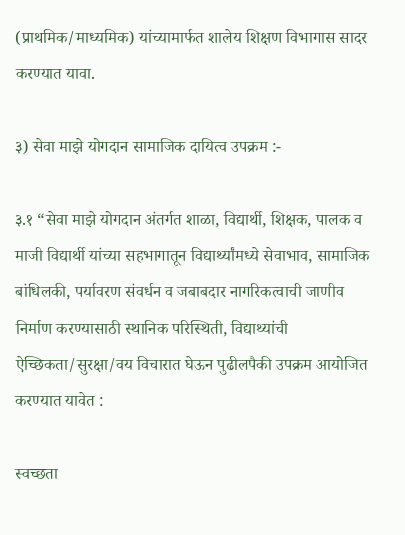(प्राथमिक/माध्यमिक) यांच्यामार्फत शालेय शिक्षण विभागास सादर करण्यात यावा.

३) सेवा माझे योगदान सामाजिक दायित्व उपक्रम :-

३.१ “सेवा माझे योगदान अंतर्गत शाळा, विद्यार्थी, शिक्षक, पालक व माजी विद्यार्थी यांच्या सहभागातून विद्यार्थ्यांमध्ये सेवाभाव, सामाजिक बांधिलकी, पर्यावरण संवर्धन व जबाबदार नागरिकत्वाची जाणीव निर्माण करण्यासाठी स्थानिक परिस्थिती, विद्याथ्यांची ऐच्छिकता/सुरक्षा/वय विचारात घेऊन पुढीलपैकी उपक्रम आयोजित करण्यात यावेत :

स्वच्छता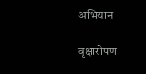अभियान

वृक्षारोपण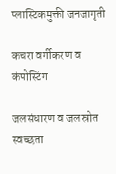प्लास्टिकमुक्ती जनजागृती

कचरा वर्गीकरण व कंपोस्टिंग

जलसंधारण व जलस्रोत स्वच्छता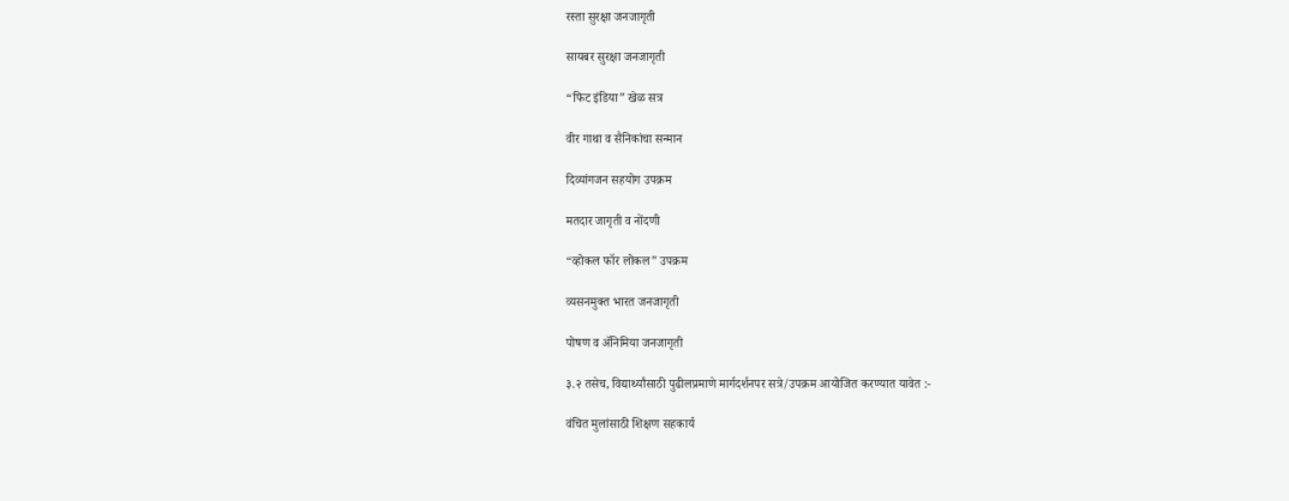रस्ता सुरक्षा जनजागृती

सायबर सुरक्षा जनजागृती

“फिट इंडिया” खेळ सत्र

वीर गाथा व सैनिकांचा सन्मान

दिव्यांगजन सहयोग उपक्रम

मतदार जागृती व नोंदणी

“व्होकल फॉर लोकल” उपक्रम

व्यसनमुक्त भारत जनजागृती

पोषण व ॲनिमिया जनजागृती

३.२ तसेच, विद्यार्थ्यांसाठी पुढीलप्रमाणे मार्गदर्शनपर सत्रे/उपक्रम आयोजित करण्यात यावेत :-

वंचित मुलांसाठी शिक्षण सहकार्य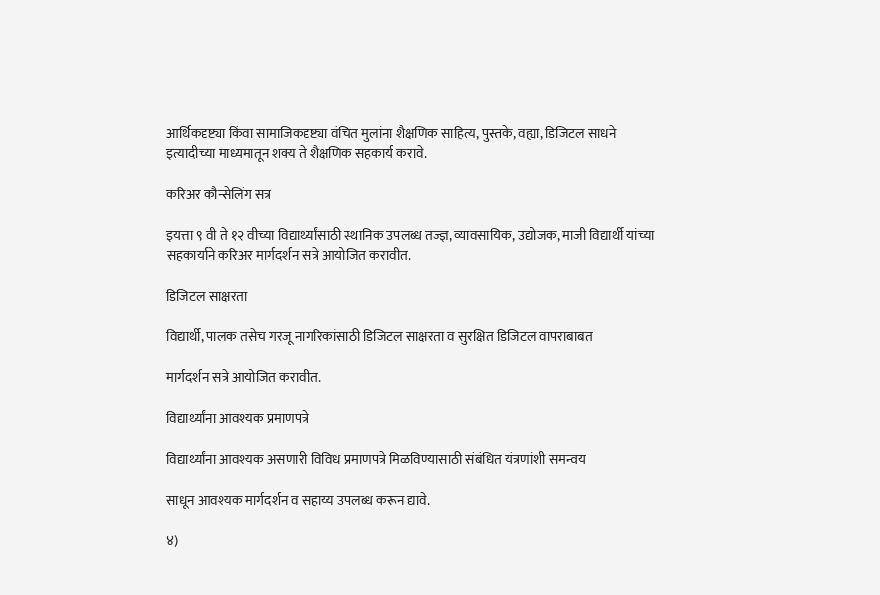आर्थिकदृष्ट्या किंवा सामाजिकदृष्ट्या वंचित मुलांना शैक्षणिक साहित्य, पुस्तके, वह्या, डिजिटल साधने इत्यादीच्या माध्यमातून शक्य ते शैक्षणिक सहकार्य करावे.

करिअर कौन्सेलिंग सत्र

इयत्ता ९ वी ते १२ वीच्या विद्यार्थ्यांसाठी स्थानिक उपलब्ध तज्ज्ञ, व्यावसायिक, उद्योजक, माजी विद्यार्थी यांच्या सहकार्याने करिअर मार्गदर्शन सत्रे आयोजित करावीत.

डिजिटल साक्षरता

विद्यार्थी, पालक तसेच गरजू नागरिकांसाठी डिजिटल साक्षरता व सुरक्षित डिजिटल वापराबाबत

मार्गदर्शन सत्रे आयोजित करावीत.

विद्यार्थ्यांना आवश्यक प्रमाणपत्रे

विद्यार्थ्यांना आवश्यक असणारी विविध प्रमाणपत्रे मिळविण्यासाठी संबंधित यंत्रणांशी समन्वय

साधून आवश्यक मार्गदर्शन व सहाय्य उपलब्ध करून द्यावे.

४)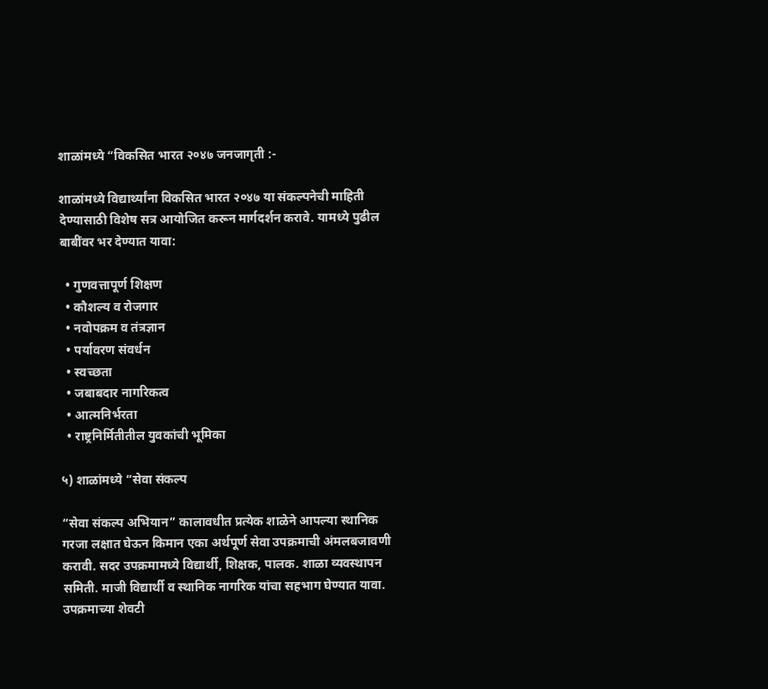शाळांमध्ये “विकसित भारत २०४७ जनजागृती :-

शाळांमध्ये विद्यार्थ्यांना विकसित भारत २०४७ या संकल्पनेची माहिती देण्यासाठी विशेष सत्र आयोजित करून मार्गदर्शन करावे. यामध्ये पुढील बाबींवर भर देण्यात यावा:

  • गुणवत्तापूर्ण शिक्षण
  • कौशल्य व रोजगार
  • नवोपक्रम व तंत्रज्ञान
  • पर्यावरण संवर्धन
  • स्वच्छता
  • जबाबदार नागरिकत्व
  • आत्मनिर्भरता
  • राष्ट्रनिर्मितीतील युवकांची भूमिका

५) शाळांमध्ये “सेवा संकल्प

“सेवा संकल्प अभियान” कालावधीत प्रत्येक शाळेने आपल्या स्थानिक गरजा लक्षात घेऊन किमान एका अर्थपूर्ण सेवा उपक्रमाची अंमलबजावणी करावी. सदर उपक्रमामध्ये विद्यार्थी, शिक्षक, पालक. शाळा व्यवस्थापन समिती. माजी विद्यार्थी व स्थानिक नागरिक यांचा सहभाग घेण्यात यावा. उपक्रमाच्या शेवटी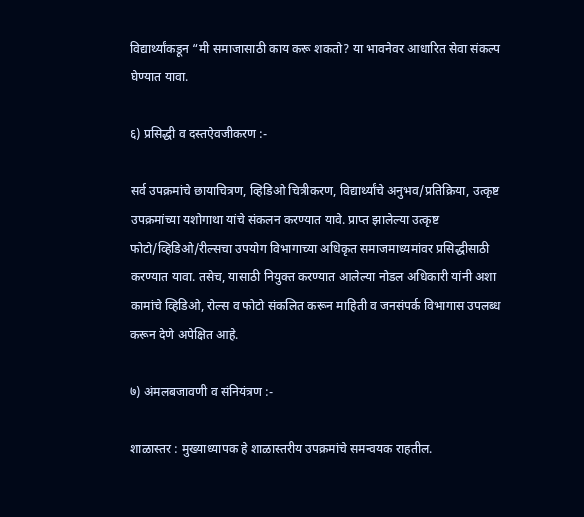विद्यार्थ्यांकडून “मी समाजासाठी काय करू शकतो? या भावनेवर आधारित सेवा संकल्प घेण्यात यावा.

६) प्रसिद्धी व दस्तऐवजीकरण :-

सर्व उपक्रमांचे छायाचित्रण, व्हिडिओ चित्रीकरण, विद्यार्थ्यांचे अनुभव/प्रतिक्रिया, उत्कृष्ट उपक्रमांच्या यशोगाथा यांचे संकलन करण्यात यावे. प्राप्त झालेल्या उत्कृष्ट फोटो/व्हिडिओ/रील्सचा उपयोग विभागाच्या अधिकृत समाजमाध्यमांवर प्रसिद्धीसाठी करण्यात यावा. तसेच, यासाठी नियुक्त करण्यात आलेल्या नोडल अधिकारी यांनी अशा कामांचे व्हिडिओ, रोल्स व फोटो संकलित करून माहिती व जनसंपर्क विभागास उपलब्ध करून देणे अपेक्षित आहे.

७) अंमलबजावणी व संनियंत्रण :-

शाळास्तर : मुख्याध्यापक हे शाळास्तरीय उपक्रमांचे समन्वयक राहतील.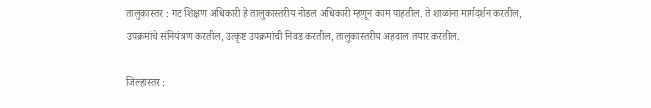तालुकास्तर : गट शिक्षण अधिकारी हे तालुकास्तरीय नोडल अधिकारी म्हणून काम पाहतील. ते शाळांना मार्गदर्शन करतील, उपक्रमांचे संनियंत्रण करतील, उत्कृष्ट उपक्रमांची निवड करतील, तालुकास्तरीय अहवाल तयार करतील.

जिल्हास्तर :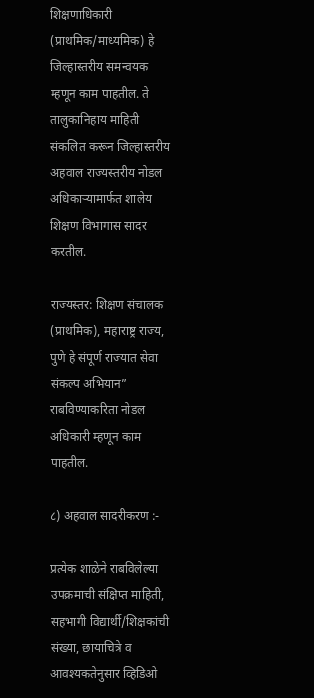शिक्षणाधिकारी (प्राथमिक/माध्यमिक) हे जिल्हास्तरीय समन्वयक म्हणून काम पाहतील. ते तालुकानिहाय माहिती संकलित करून जिल्हास्तरीय अहवाल राज्यस्तरीय नोडल अधिकाऱ्यामार्फत शालेय शिक्षण विभागास सादर करतील.

राज्यस्तर: शिक्षण संचालक (प्राथमिक), महाराष्ट्र राज्य, पुणे हे संपूर्ण राज्यात सेवा संकल्प अभियान” राबविण्याकरिता नोडल अधिकारी म्हणून काम पाहतील.

८) अहवाल सादरीकरण :-

प्रत्येक शाळेने राबविलेल्या उपक्रमाची संक्षिप्त माहिती, सहभागी विद्यार्थी/शिक्षकांची संख्या, छायाचित्रे व आवश्यकतेनुसार व्हिडिओ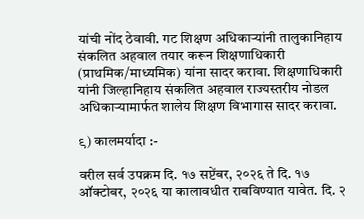यांची नोंद ठेवावी. गट शिक्षण अधिकाऱ्यांनी तालुकानिहाय संकलित अहवाल तयार करून शिक्षणाधिकारी (प्राथमिक/माध्यमिक) यांना सादर करावा. शिक्षणाधिकारी यांनी जिल्हानिहाय संकलित अहवाल राज्यस्तरीय नोडल अधिकाऱ्यामार्फत शालेय शिक्षण विभागास सादर करावा.

९) कालमर्यादा :-

वरील सर्व उपक्रम दि. १७ सप्टेंबर, २०२६ ते दि. १७ ऑक्टोबर, २०२६ या कालावधीत राबविण्यात यावेत. दि. २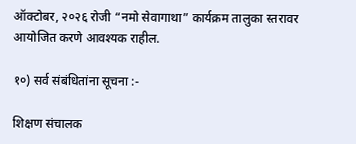ऑक्टोबर, २०२६ रोजी “नमो सेवागाथा” कार्यक्रम तालुका स्तरावर आयोजित करणे आवश्यक राहील.

१०) सर्व संबंधितांना सूचना :-

शिक्षण संचालक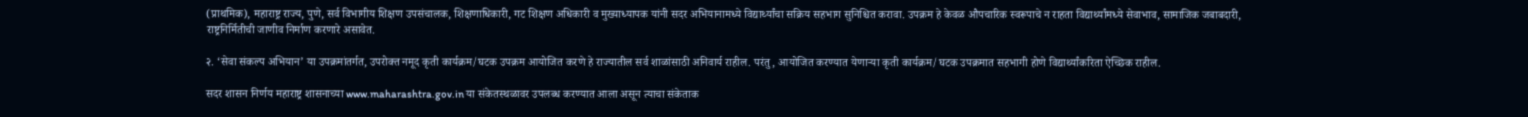(प्राथमिक), महाराष्ट्र राज्य, पुणे, सर्व विभागीय शिक्षण उपसंचालक, शिक्षणाधिकारी, गट शिक्षण अधिकारी व मुख्याध्यापक यांनी सदर अभियानामध्ये विद्यार्थ्यांचा सक्रिय सहभाग सुनिश्चित करावा. उपक्रम हे केवळ औपचारिक स्वरूपाचे न राहता विद्यार्थ्यांमध्ये सेवाभाव, सामाजिक जबाबदारी, राष्ट्रनिर्मितीची जाणीव निर्माण करणारे असावेत.

२. ‘सेवा संकल्प अभियान’ या उपक्रमांतर्गत, उपरोक्त नमूद कृती कार्यक्रम/घटक उपक्रम आयोजित करणे हे राज्यातील सर्व शाळांसाठी अनिवार्य राहील. परंतु, आयोजित करण्यात येणाऱ्या कृती कार्यक्रम/घटक उपक्रमात सहभागी होणे विद्यार्थ्यांकरिता ऐच्छिक राहील.

सदर शासन निर्णय महाराष्ट्र शासनाच्या www.maharashtra.gov.in या संकेतस्थळावर उपलब्ध करण्यात आला असून त्याचा संकेताक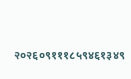२०२६०९१११८५९४६१३४९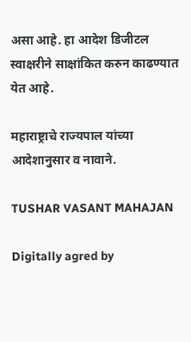असा आहे. हा आदेश डिजीटल स्वाक्षरीने साक्षांकित करुन काढण्यात येत आहे.

महाराष्ट्राचे राज्यपाल यांच्या आदेशानुसार व नावाने.

TUSHAR VASANT MAHAJAN

Digitally agred by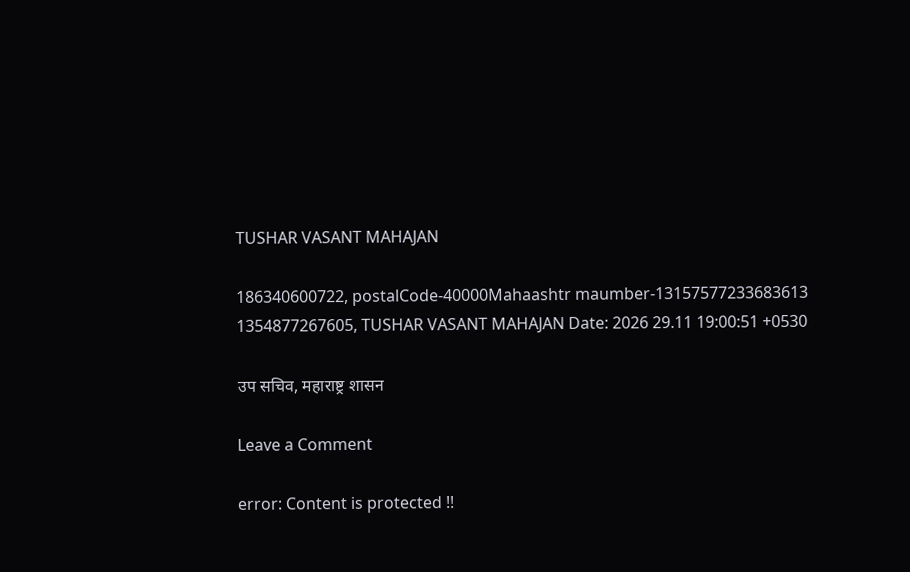TUSHAR VASANT MAHAJAN

186340600722, postalCode-40000Mahaashtr maumber-13157577233683613 1354877267605, TUSHAR VASANT MAHAJAN Date: 2026 29.11 19:00:51 +0530

उप सचिव, महाराष्ट्र शासन

Leave a Comment

error: Content is protected !!